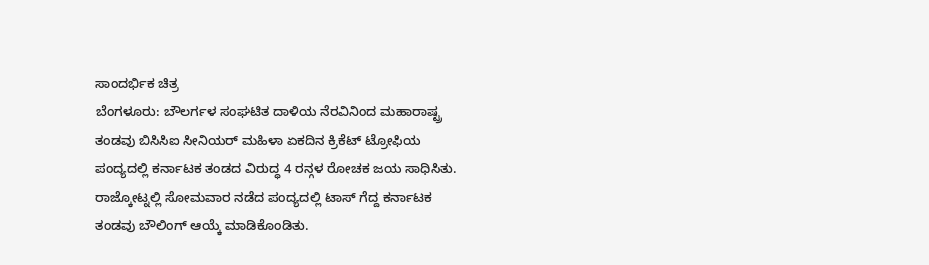ಸಾಂದರ್ಭಿಕ ಚಿತ್ರ
ಬೆಂಗಳೂರು: ಬೌಲರ್ಗಳ ಸಂಘಟಿತ ದಾಳಿಯ ನೆರವಿನಿಂದ ಮಹಾರಾಷ್ಟ್ರ ತಂಡವು ಬಿಸಿಸಿಐ ಸೀನಿಯರ್ ಮಹಿಳಾ ಏಕದಿನ ಕ್ರಿಕೆಟ್ ಟ್ರೋಫಿಯ ಪಂದ್ಯದಲ್ಲಿ ಕರ್ನಾಟಕ ತಂಡದ ವಿರುದ್ಧ 4 ರನ್ಗಳ ರೋಚಕ ಜಯ ಸಾಧಿಸಿತು.
ರಾಜ್ಕೋಟ್ನಲ್ಲಿ ಸೋಮವಾರ ನಡೆದ ಪಂದ್ಯದಲ್ಲಿ ಟಾಸ್ ಗೆದ್ದ ಕರ್ನಾಟಕ ತಂಡವು ಬೌಲಿಂಗ್ ಆಯ್ಕೆ ಮಾಡಿಕೊಂಡಿತು.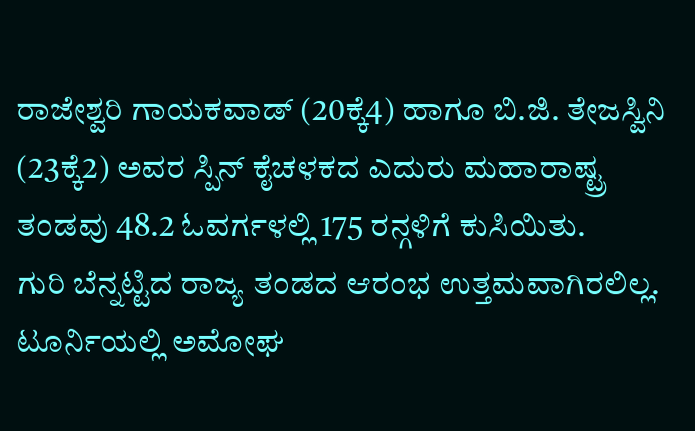ರಾಜೇಶ್ವರಿ ಗಾಯಕವಾಡ್ (20ಕ್ಕೆ4) ಹಾಗೂ ಬಿ.ಜಿ. ತೇಜಸ್ವಿನಿ (23ಕ್ಕೆ2) ಅವರ ಸ್ಪಿನ್ ಕೈಚಳಕದ ಎದುರು ಮಹಾರಾಷ್ಟ್ರ ತಂಡವು 48.2 ಓವರ್ಗಳಲ್ಲಿ 175 ರನ್ಗಳಿಗೆ ಕುಸಿಯಿತು.
ಗುರಿ ಬೆನ್ನಟ್ಟಿದ ರಾಜ್ಯ ತಂಡದ ಆರಂಭ ಉತ್ತಮವಾಗಿರಲಿಲ್ಲ. ಟೂರ್ನಿಯಲ್ಲಿ ಅಮೋಘ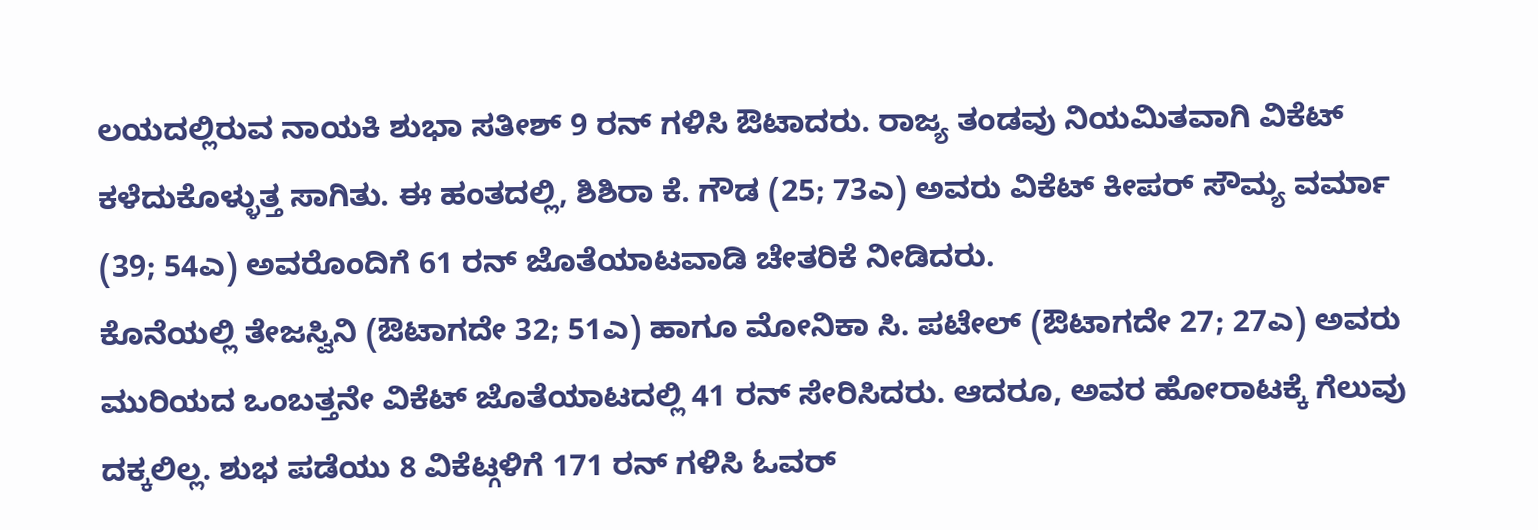ಲಯದಲ್ಲಿರುವ ನಾಯಕಿ ಶುಭಾ ಸತೀಶ್ 9 ರನ್ ಗಳಿಸಿ ಔಟಾದರು. ರಾಜ್ಯ ತಂಡವು ನಿಯಮಿತವಾಗಿ ವಿಕೆಟ್ ಕಳೆದುಕೊಳ್ಳುತ್ತ ಸಾಗಿತು. ಈ ಹಂತದಲ್ಲಿ, ಶಿಶಿರಾ ಕೆ. ಗೌಡ (25; 73ಎ) ಅವರು ವಿಕೆಟ್ ಕೀಪರ್ ಸೌಮ್ಯ ವರ್ಮಾ (39; 54ಎ) ಅವರೊಂದಿಗೆ 61 ರನ್ ಜೊತೆಯಾಟವಾಡಿ ಚೇತರಿಕೆ ನೀಡಿದರು.
ಕೊನೆಯಲ್ಲಿ ತೇಜಸ್ವಿನಿ (ಔಟಾಗದೇ 32; 51ಎ) ಹಾಗೂ ಮೋನಿಕಾ ಸಿ. ಪಟೇಲ್ (ಔಟಾಗದೇ 27; 27ಎ) ಅವರು ಮುರಿಯದ ಒಂಬತ್ತನೇ ವಿಕೆಟ್ ಜೊತೆಯಾಟದಲ್ಲಿ 41 ರನ್ ಸೇರಿಸಿದರು. ಆದರೂ, ಅವರ ಹೋರಾಟಕ್ಕೆ ಗೆಲುವು ದಕ್ಕಲಿಲ್ಲ. ಶುಭ ಪಡೆಯು 8 ವಿಕೆಟ್ಗಳಿಗೆ 171 ರನ್ ಗಳಿಸಿ ಓವರ್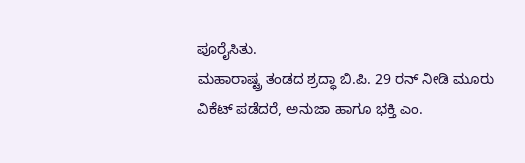ಪೂರೈಸಿತು.
ಮಹಾರಾಷ್ಟ್ರ ತಂಡದ ಶ್ರದ್ಧಾ ಬಿ.ಪಿ. 29 ರನ್ ನೀಡಿ ಮೂರು ವಿಕೆಟ್ ಪಡೆದರೆ, ಅನುಜಾ ಹಾಗೂ ಭಕ್ತಿ ಎಂ.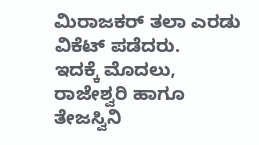ಮಿರಾಜಕರ್ ತಲಾ ಎರಡು ವಿಕೆಟ್ ಪಡೆದರು.
ಇದಕ್ಕೆ ಮೊದಲು, ರಾಜೇಶ್ವರಿ ಹಾಗೂ ತೇಜಸ್ವಿನಿ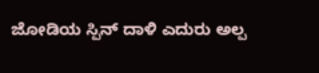ಜೋಡಿಯ ಸ್ಪಿನ್ ದಾಳಿ ಎದುರು ಅಲ್ಪ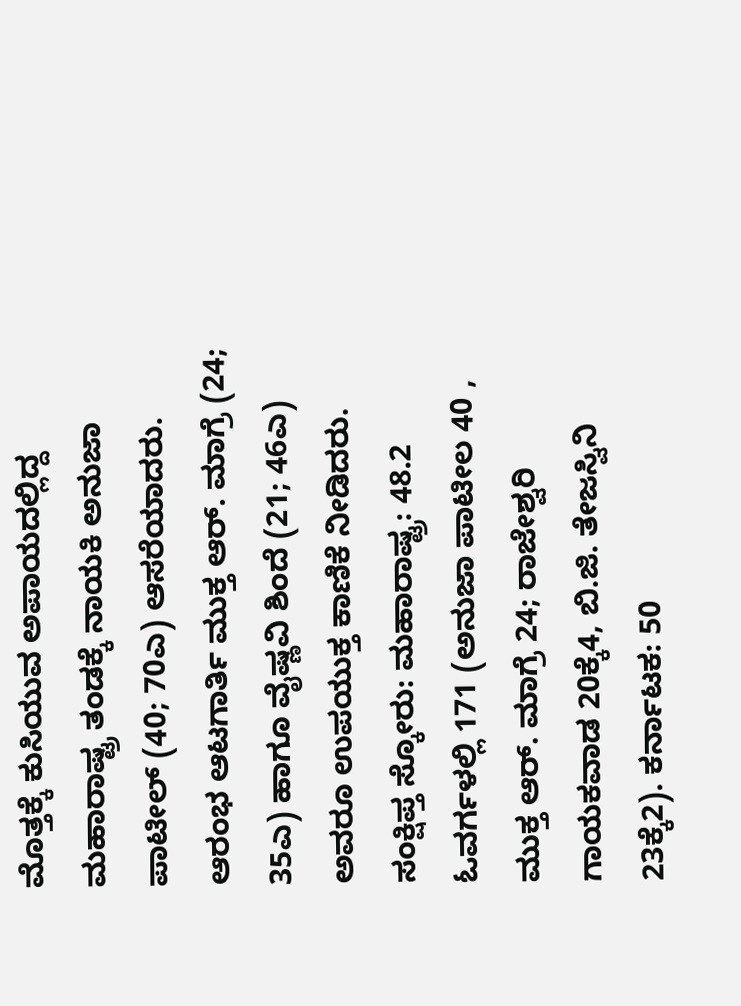ಮೊತ್ತಕ್ಕೆ ಕುಸಿಯುವ ಅಪಾಯದಲ್ಲಿದ್ದ ಮಹಾರಾಷ್ಟ್ರ ತಂಡಕ್ಕೆ ನಾಯಕಿ ಅನುಜಾ ಪಾಟೀಲ್ (40; 70ಎ) ಆಸರೆಯಾದರು. ಆರಂಭ ಆಟಗಾರ್ತಿ ಮುಕ್ತ ಆರ್. ಮಾಗ್ರೆ (24; 35ಎ) ಹಾಗೂ ವೈಷ್ಣವಿ ಶಿಂದೆ (21; 46ಎ) ಅವರೂ ಉಪಯುಕ್ತ ಕಾಣಿಕೆ ನೀಡಿದರು.
ಸಂಕ್ಷಿಪ್ತ ಸ್ಕೋರು: ಮಹಾರಾಷ್ಟ್ರ: 48.2 ಓವರ್ಗಳಲ್ಲಿ 171 (ಅನುಜಾ ಪಾಟೀಲ 40 , ಮುಕ್ತ ಆರ್. ಮಾಗ್ರೆ 24; ರಾಜೇಶ್ವರಿ ಗಾಯಕವಾಡ 20ಕ್ಕೆ4, ಬಿ.ಜಿ. ತೇಜಸ್ವಿನಿ 23ಕ್ಕೆ2). ಕರ್ನಾಟಕ: 50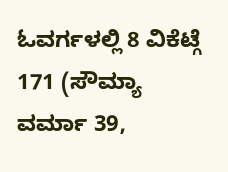ಓವರ್ಗಳಲ್ಲಿ 8 ವಿಕೆಟ್ಗೆ 171 (ಸೌಮ್ಯಾ ವರ್ಮಾ 39,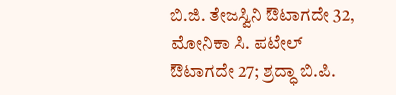ಬಿ.ಜಿ. ತೇಜಸ್ವಿನಿ ಔಟಾಗದೇ 32, ಮೋನಿಕಾ ಸಿ. ಪಟೇಲ್ ಔಟಾಗದೇ 27; ಶ್ರದ್ಧಾ ಬಿ.ಪಿ.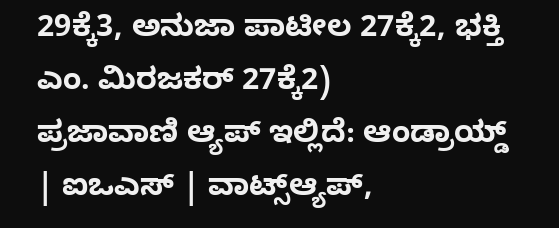29ಕ್ಕೆ3, ಅನುಜಾ ಪಾಟೀಲ 27ಕ್ಕೆ2, ಭಕ್ತಿ ಎಂ. ಮಿರಜಕರ್ 27ಕ್ಕೆ2)
ಪ್ರಜಾವಾಣಿ ಆ್ಯಪ್ ಇಲ್ಲಿದೆ: ಆಂಡ್ರಾಯ್ಡ್ | ಐಒಎಸ್ | ವಾಟ್ಸ್ಆ್ಯಪ್,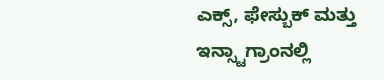ಎಕ್ಸ್, ಫೇಸ್ಬುಕ್ ಮತ್ತು ಇನ್ಸ್ಟಾಗ್ರಾಂನಲ್ಲಿ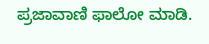ಪ್ರಜಾವಾಣಿ ಫಾಲೋ ಮಾಡಿ.